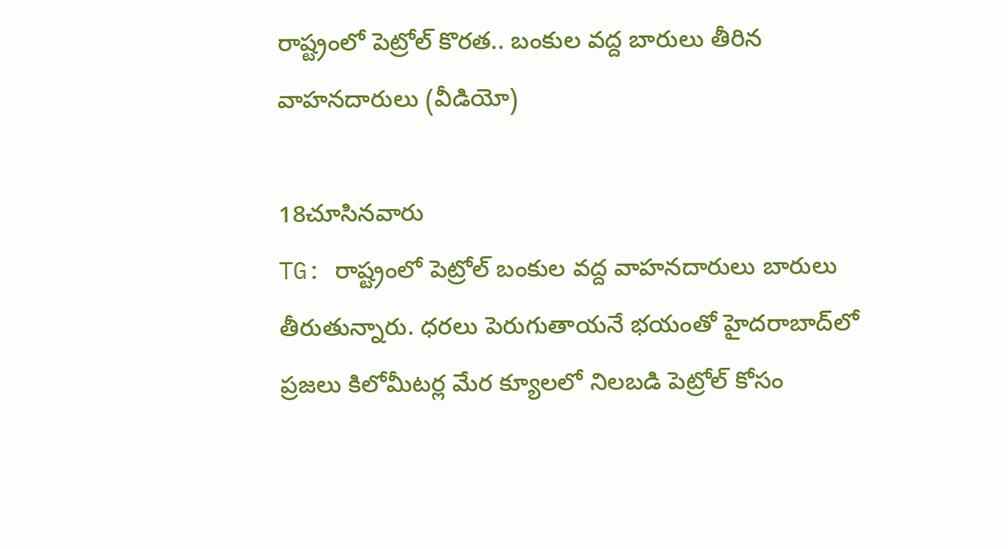రాష్ట్రంలో పెట్రోల్ కొరత.. బంకుల వద్ద బారులు తీరిన వాహనదారులు (వీడియో)

18చూసినవారు
TG: రాష్ట్రంలో పెట్రోల్ బంకుల వద్ద వాహనదారులు బారులు తీరుతున్నారు. ధరలు పెరుగుతాయనే భయంతో హైదరాబాద్‌లో ప్రజలు కిలోమీటర్ల మేర క్యూలలో నిలబడి పెట్రోల్ కోసం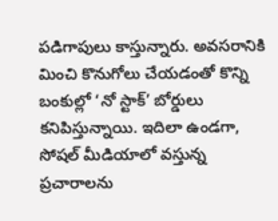పడిగాపులు కాస్తున్నారు. అవసరానికి మించి కొనుగోలు చేయడంతో కొన్ని బంకుల్లో ‘నో స్టాక్’ బోర్డులు కనిపిస్తున్నాయి. ఇదిలా ఉండగా, సోషల్ మీడియాలో వస్తున్న ప్రచారాలను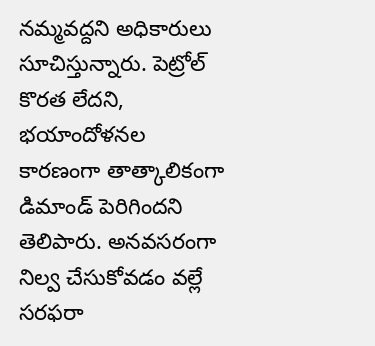నమ్మవద్దని అధికారులు సూచిస్తున్నారు. పెట్రోల్ కొరత లేదని, భయాందోళనల కారణంగా తాత్కాలికంగా డిమాండ్ పెరిగిందని తెలిపారు. అనవసరంగా నిల్వ చేసుకోవడం వల్లే సరఫరా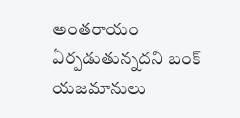అంతరాయం ఏర్పడుతున్నదని బంక్ యజమానులు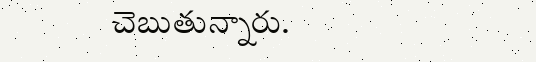చెబుతున్నారు.